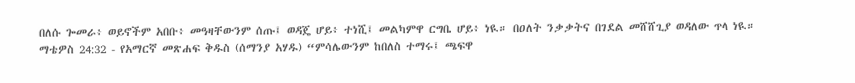በለሱ ጐመራ፥ ወይኖችም አበቡ፥ መዓዛቸውንም ሰጡ፤ ወዳጄ ሆይ፥ ተነሺ፤ መልካምዋ ርግቤ ሆይ፥ ነዪ። በዐለት ንቃቃትና በገደል መሸሸጊያ ወዳለው ጥላ ነዪ።
ማቴዎስ 24:32 - የአማርኛ መጽሐፍ ቅዱስ (ሰማንያ አሃዱ) “ምሳሌውንም ከበለስ ተማሩ፤ ጫፍዋ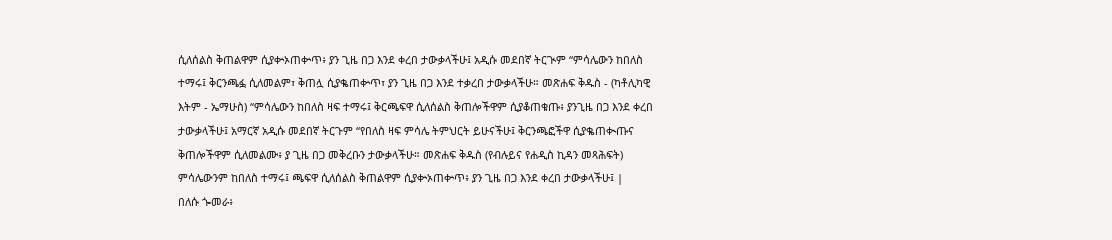ሲለሰልስ ቅጠልዋም ሲያቍኦጠቍጥ፥ ያን ጊዜ በጋ እንደ ቀረበ ታውቃላችሁ፤ አዲሱ መደበኛ ትርጒም “ምሳሌውን ከበለስ ተማሩ፤ ቅርንጫፏ ሲለመልም፣ ቅጠሏ ሲያቈጠቍጥ፣ ያን ጊዜ በጋ እንደ ተቃረበ ታውቃላችሁ። መጽሐፍ ቅዱስ - (ካቶሊካዊ እትም - ኤማሁስ) “ምሳሌውን ከበለስ ዛፍ ተማሩ፤ ቅርጫፍዋ ሲለሰልስ ቅጠሎችዋም ሲያቆጠቁጡ፥ ያንጊዜ በጋ እንደ ቀረበ ታውቃላችሁ፤ አማርኛ አዲሱ መደበኛ ትርጉም “የበለስ ዛፍ ምሳሌ ትምህርት ይሁናችሁ፤ ቅርንጫፎችዋ ሲያቈጠቊጡና ቅጠሎችዋም ሲለመልሙ፥ ያ ጊዜ በጋ መቅረቡን ታውቃላችሁ። መጽሐፍ ቅዱስ (የብሉይና የሐዲስ ኪዳን መጻሕፍት) ምሳሌውንም ከበለስ ተማሩ፤ ጫፍዋ ሲለሰልስ ቅጠልዋም ሲያቍኦጠቍጥ፥ ያን ጊዜ በጋ እንደ ቀረበ ታውቃላችሁ፤ |
በለሱ ጐመራ፥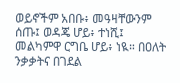ወይኖችም አበቡ፥ መዓዛቸውንም ሰጡ፤ ወዳጄ ሆይ፥ ተነሺ፤ መልካምዋ ርግቤ ሆይ፥ ነዪ። በዐለት ንቃቃትና በገደል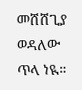መሸሸጊያ ወዳለው ጥላ ነዪ።